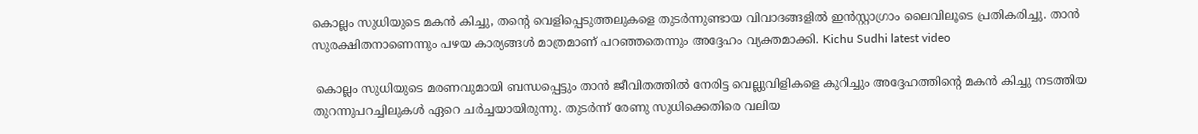കൊല്ലം സുധിയുടെ മകൻ കിച്ചു, തൻ്റെ വെളിപ്പെടുത്തലുകളെ തുടർന്നുണ്ടായ വിവാദങ്ങളിൽ ഇൻസ്റ്റാഗ്രാം ലൈവിലൂടെ പ്രതികരിച്ചു. താൻ സുരക്ഷിതനാണെന്നും പഴയ കാര്യങ്ങൾ മാത്രമാണ് പറഞ്ഞതെന്നും അദ്ദേഹം വ്യക്തമാക്കി. Kichu Sudhi latest video

 കൊല്ലം സുധിയുടെ മരണവുമായി ബന്ധപ്പെട്ടും താൻ ജീവിതത്തിൽ നേരിട്ട വെല്ലുവിളികളെ കുറിച്ചും അദ്ദേഹത്തിന്റെ മകൻ കിച്ചു നടത്തിയ തുറന്നുപറച്ചിലുകൾ ഏറെ ചർച്ചയായിരുന്നു. തുടർന്ന് രേണു സുധിക്കെതിരെ വലിയ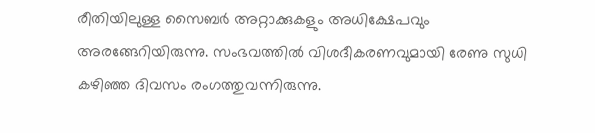രീതിയിലുള്ള സൈബർ അറ്റാക്കുകളും അധിക്ഷേപവും അരങ്ങേറിയിരുന്നു. സംഭവത്തിൽ വിശദീകരണവുമായി രേണു സുധി കഴിഞ്ഞ ദിവസം രംഗത്തുവന്നിരുന്നു.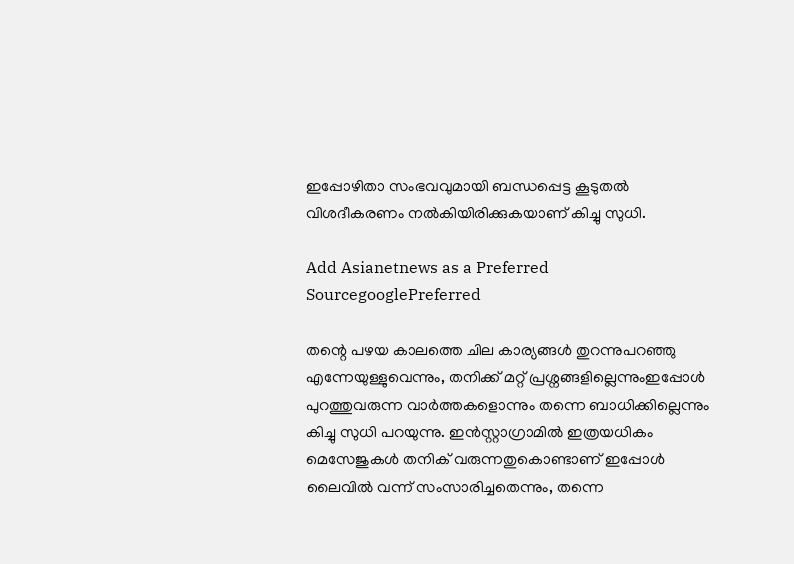ഇപ്പോഴിതാ സംഭവവുമായി ബന്ധപ്പെട്ട കൂടുതൽ വിശദീകരണം നൽകിയിരിക്കുകയാണ് കിച്ചു സുധി.

Add Asianetnews as a Preferred SourcegooglePreferred

തന്റെ പഴയ കാലത്തെ ചില കാര്യങ്ങൾ തുറന്നുപറഞ്ഞു എന്നേയുള്ളുവെന്നും, തനിക്ക് മറ്റ് പ്രശ്നങ്ങളില്ലെന്നുംഇപ്പോൾ പുറത്തുവരുന്ന വാർത്തകളൊന്നും തന്നെ ബാധിക്കില്ലെന്നും കിച്ചു സുധി പറയുന്നു. ഇൻസ്റ്റാഗ്രാമിൽ ഇത്രയധികം മെസേജുകൾ തനിക് വരുന്നതുകൊണ്ടാണ് ഇപ്പോൾ ലൈവിൽ വന്ന് സംസാരിച്ചതെന്നും, തന്നെ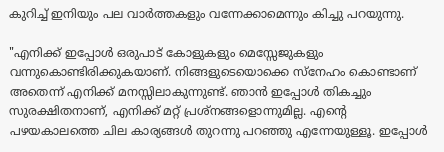കുറിച്ച് ഇനിയും പല വാർത്തകളും വന്നേക്കാമെന്നും കിച്ചു പറയുന്നു.

"എനിക്ക് ഇപ്പോൾ ഒരുപാട് കോളുകളും മെസ്സേജുകളും വന്നുകൊണ്ടിരിക്കുകയാണ്. നിങ്ങളുടെയൊക്കെ സ്നേഹം കൊണ്ടാണ് അതെന്ന് എനിക്ക് മനസ്സിലാകുന്നുണ്ട്. ഞാൻ ഇപ്പോൾ തികച്ചും സുരക്ഷിതനാണ്, എനിക്ക് മറ്റ് പ്രശ്നങ്ങളൊന്നുമില്ല. എന്റെ പഴയകാലത്തെ ചില കാര്യങ്ങൾ തുറന്നു പറഞ്ഞു എന്നേയുള്ളൂ. ഇപ്പോൾ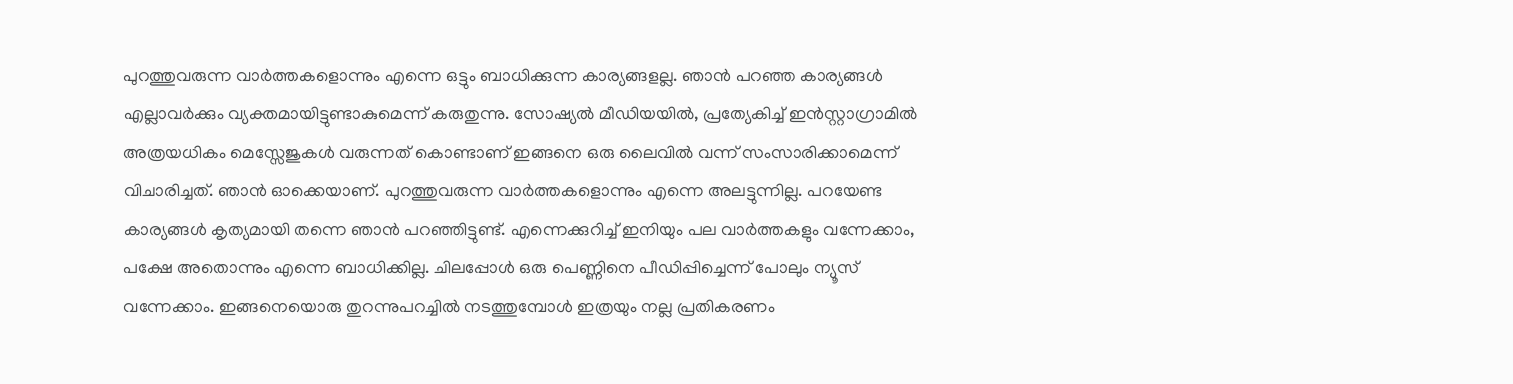പുറത്തുവരുന്ന വാർത്തകളൊന്നും എന്നെ ഒട്ടും ബാധിക്കുന്ന കാര്യങ്ങളല്ല. ഞാൻ പറഞ്ഞ കാര്യങ്ങൾ എല്ലാവർക്കും വ്യക്തമായിട്ടുണ്ടാകുമെന്ന് കരുതുന്നു. സോഷ്യൽ മീഡിയയിൽ, പ്രത്യേകിച്ച് ഇൻസ്റ്റാഗ്രാമിൽ അത്രയധികം മെസ്സേജുകൾ വരുന്നത് കൊണ്ടാണ് ഇങ്ങനെ ഒരു ലൈവിൽ വന്ന് സംസാരിക്കാമെന്ന് വിചാരിച്ചത്. ഞാൻ ഓക്കെയാണ്. പുറത്തുവരുന്ന വാർത്തകളൊന്നും എന്നെ അലട്ടുന്നില്ല. പറയേണ്ട കാര്യങ്ങൾ കൃത്യമായി തന്നെ ഞാൻ പറഞ്ഞിട്ടുണ്ട്. എന്നെക്കുറിച്ച് ഇനിയും പല വാർത്തകളും വന്നേക്കാം, പക്ഷേ അതൊന്നും എന്നെ ബാധിക്കില്ല. ചിലപ്പോൾ ഒരു പെണ്ണിനെ പീഡിപ്പിച്ചെന്ന് പോലും ന്യൂസ് വന്നേക്കാം. ഇങ്ങനെയൊരു തുറന്നുപറച്ചിൽ നടത്തുമ്പോൾ ഇത്രയും നല്ല പ്രതികരണം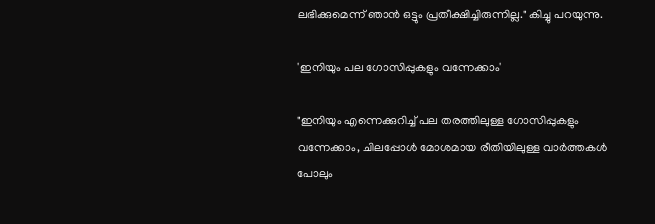ലഭിക്കുമെന്ന് ഞാൻ ഒട്ടും പ്രതീക്ഷിച്ചിരുന്നില്ല." കിച്ചു പറയുന്നു.

'ഇനിയും പല ഗോസിപ്പുകളും വന്നേക്കാം'

"ഇനിയും എന്നെക്കുറിച്ച് പല തരത്തിലുള്ള ഗോസിപ്പുകളും വന്നേക്കാം, ചിലപ്പോൾ മോശമായ രീതിയിലുള്ള വാർത്തകൾ പോലും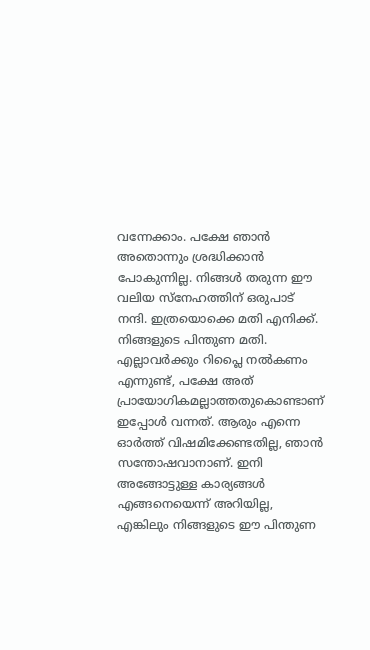വന്നേക്കാം. പക്ഷേ ഞാൻ അതൊന്നും ശ്രദ്ധിക്കാൻ പോകുന്നില്ല. നിങ്ങൾ തരുന്ന ഈ വലിയ സ്നേഹത്തിന് ഒരുപാട് നന്ദി. ഇത്രയൊക്കെ മതി എനിക്ക്. നിങ്ങളുടെ പിന്തുണ മതി. എല്ലാവർക്കും റിപ്ലൈ നൽകണം എന്നുണ്ട്, പക്ഷേ അത് പ്രായോഗികമല്ലാത്തതുകൊണ്ടാണ് ഇപ്പോൾ വന്നത്. ആരും എന്നെ ഓർത്ത് വിഷമിക്കേണ്ടതില്ല, ഞാൻ സന്തോഷവാനാണ്. ഇനി അങ്ങോട്ടുള്ള കാര്യങ്ങൾ എങ്ങനെയെന്ന് അറിയില്ല, എങ്കിലും നിങ്ങളുടെ ഈ പിന്തുണ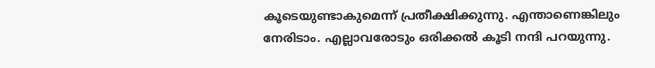കൂടെയുണ്ടാകുമെന്ന് പ്രതീക്ഷിക്കുന്നു. എന്താണെങ്കിലും നേരിടാം. എല്ലാവരോടും ഒരിക്കൽ കൂടി നന്ദി പറയുന്നു.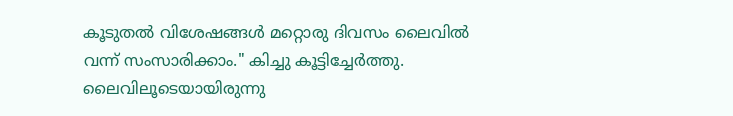കൂടുതൽ വിശേഷങ്ങൾ മറ്റൊരു ദിവസം ലൈവിൽ വന്ന് സംസാരിക്കാം." കിച്ചു കൂട്ടിച്ചേർത്തു. ലൈവിലൂടെയായിരുന്നു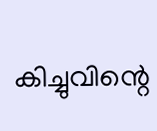കിച്ചുവിന്റെ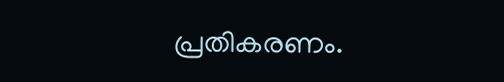പ്രതികരണം.